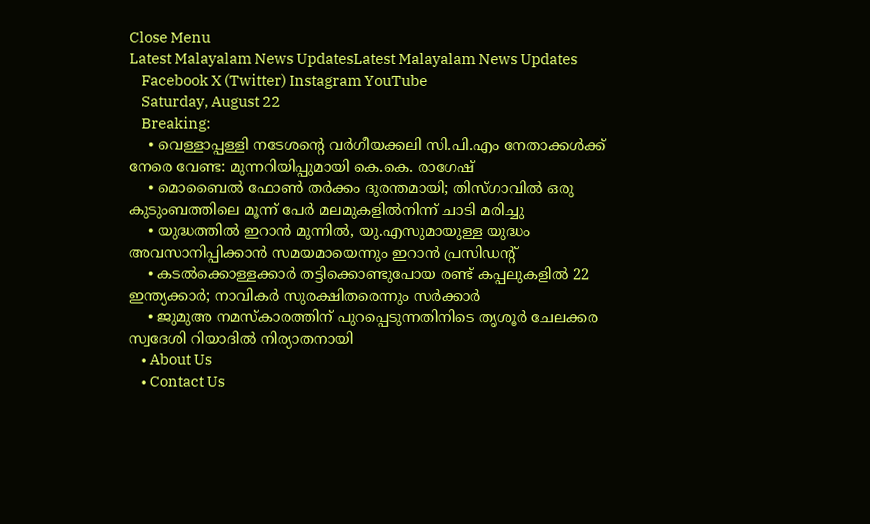Close Menu
Latest Malayalam News UpdatesLatest Malayalam News Updates
    Facebook X (Twitter) Instagram YouTube
    Saturday, August 22
    Breaking:
    • വെള്ളാപ്പള്ളി നടേശന്റെ വർഗീയക്കലി സി.പി.എം നേതാക്കൾക്ക് നേരെ വേണ്ട: മുന്നറിയിപ്പുമായി കെ.കെ. രാഗേഷ്
    • മൊബൈൽ ഫോൺ തർക്കം ദുരന്തമായി; തിസ്ഗാവിൽ ഒരു കുടുംബത്തിലെ മൂന്ന് പേർ മലമുകളിൽനിന്ന് ചാടി മരിച്ചു
    • യുദ്ധത്തിൽ ഇറാൻ മുന്നിൽ, യു.എസുമായുള്ള യുദ്ധം അവസാനിപ്പിക്കാൻ സമയമായെന്നും ഇറാൻ പ്രസിഡന്റ്
    • കടൽക്കൊള്ളക്കാർ തട്ടിക്കൊണ്ടുപോയ രണ്ട് കപ്പലുകളിൽ 22 ഇന്ത്യക്കാർ; നാവികർ സുരക്ഷിതരെന്നും സർക്കാർ
    • ജുമുഅ നമസ്കാരത്തിന് പുറപ്പെടുന്നതിനിടെ തൃശൂർ ചേലക്കര സ്വദേശി റിയാദിൽ നിര്യാതനായി
    • About Us
    • Contact Us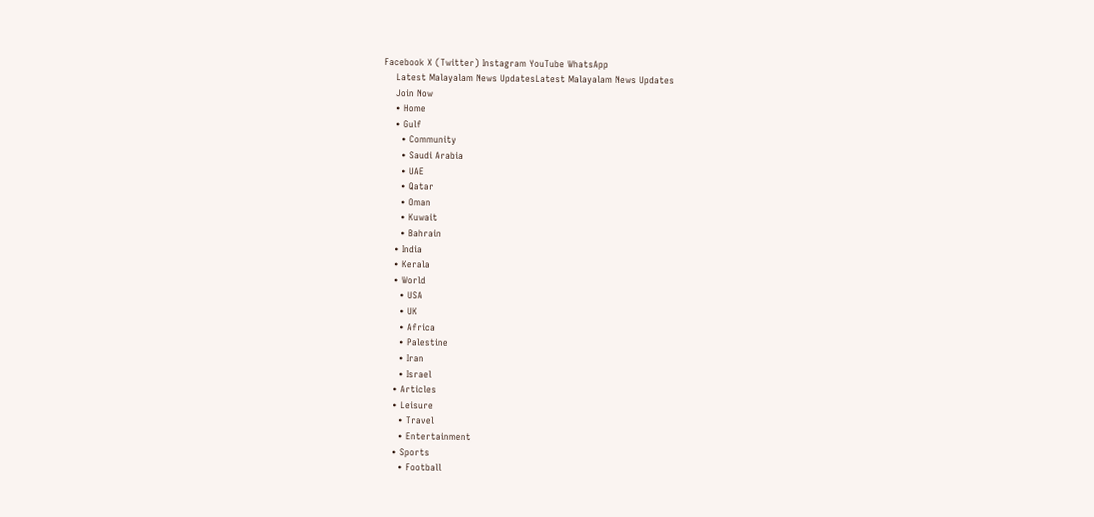Facebook X (Twitter) Instagram YouTube WhatsApp
    Latest Malayalam News UpdatesLatest Malayalam News Updates
    Join Now
    • Home
    • Gulf
      • Community
      • Saudi Arabia
      • UAE
      • Qatar
      • Oman
      • Kuwait
      • Bahrain
    • India
    • Kerala
    • World
      • USA
      • UK
      • Africa
      • Palestine
      • Iran
      • Israel
    • Articles
    • Leisure
      • Travel
      • Entertainment
    • Sports
      • Football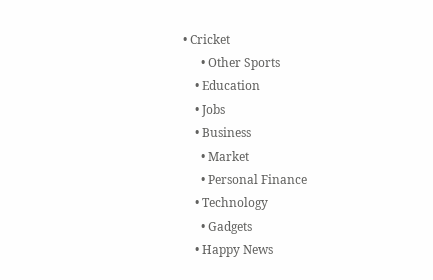• Cricket
      • Other Sports
    • Education
    • Jobs
    • Business
      • Market
      • Personal Finance
    • Technology
      • Gadgets
    • Happy News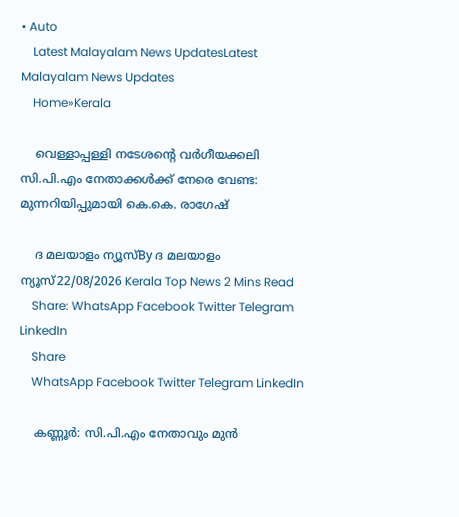• Auto
    Latest Malayalam News UpdatesLatest Malayalam News Updates
    Home»Kerala

    വെള്ളാപ്പള്ളി നടേശന്റെ വർഗീയക്കലി സി.പി.എം നേതാക്കൾക്ക് നേരെ വേണ്ട: മുന്നറിയിപ്പുമായി കെ.കെ. രാഗേഷ്

    ദ മലയാളം ന്യൂസ്By ദ മലയാളം ന്യൂസ്22/08/2026 Kerala Top News 2 Mins Read
    Share: WhatsApp Facebook Twitter Telegram LinkedIn
    Share
    WhatsApp Facebook Twitter Telegram LinkedIn

    കണ്ണൂർ: സി.പി.എം നേതാവും മുൻ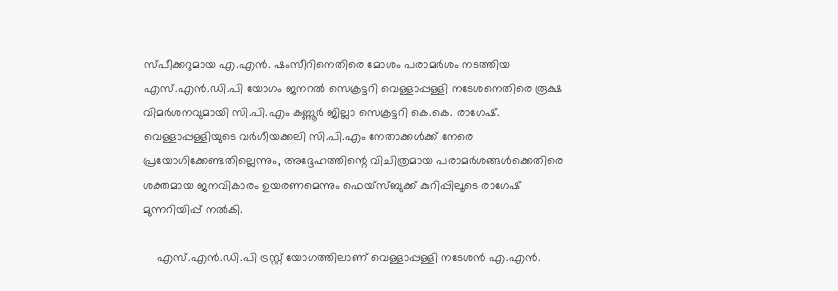സ്പീക്കറുമായ എ.എൻ. ഷംസീറിനെതിരെ മോശം പരാമർശം നടത്തിയ എസ്.എൻ.ഡി.പി യോഗം ജനറൽ സെക്രട്ടറി വെള്ളാപ്പള്ളി നടേശനെതിരെ രൂക്ഷ വിമർശനവുമായി സി.പി.എം കണ്ണൂർ ജില്ലാ സെക്രട്ടറി കെ.കെ. രാഗേഷ്. വെള്ളാപ്പള്ളിയുടെ വർഗീയക്കലി സി.പി.എം നേതാക്കൾക്ക് നേരെ പ്രയോഗിക്കേണ്ടതില്ലെന്നും, അദ്ദേഹത്തിന്റെ വിചിത്രമായ പരാമർശങ്ങൾക്കെതിരെ ശക്തമായ ജനവികാരം ഉയരണമെന്നും ഫെയ്‌സ്ബുക്ക് കുറിപ്പിലൂടെ രാഗേഷ് മുന്നറിയിപ്പ് നൽകി.

    എസ്.എൻ.ഡി.പി ട്രസ്റ്റ് യോഗത്തിലാണ് വെള്ളാപ്പള്ളി നടേശൻ എ.എൻ.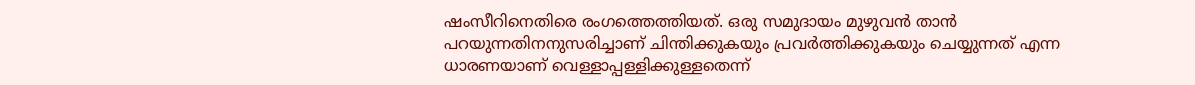ഷംസീറിനെതിരെ രംഗത്തെത്തിയത്. ഒരു സമുദായം മുഴുവൻ താൻ പറയുന്നതിനനുസരിച്ചാണ് ചിന്തിക്കുകയും പ്രവർത്തിക്കുകയും ചെയ്യുന്നത് എന്ന ധാരണയാണ് വെള്ളാപ്പള്ളിക്കുള്ളതെന്ന്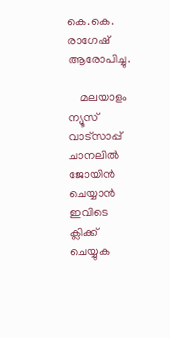കെ.കെ. രാഗേഷ് ആരോപിച്ചു.

    മലയാളം ന്യൂസ് വാട്സാപ്പ് ചാനലിൽ ജോയിൻ ചെയ്യാൻ ഇവിടെ ക്ലിക്ക് ചെയ്യുക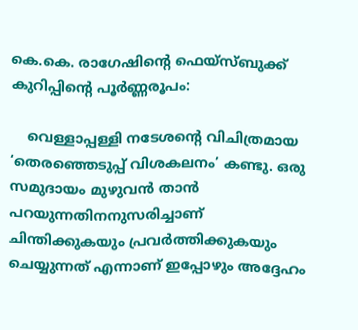കെ.കെ. രാഗേഷിന്റെ ഫെയ്‌സ്ബുക്ക് കുറിപ്പിന്റെ പൂർണ്ണരൂപം:

    വെള്ളാപ്പള്ളി നടേശന്റെ വിചിത്രമായ ‘തെരഞ്ഞെടുപ്പ് വിശകലനം’ കണ്ടു. ഒരു സമുദായം മുഴുവൻ താൻ പറയുന്നതിനനുസരിച്ചാണ് ചിന്തിക്കുകയും പ്രവർത്തിക്കുകയും ചെയ്യുന്നത് എന്നാണ് ഇപ്പോഴും അദ്ദേഹം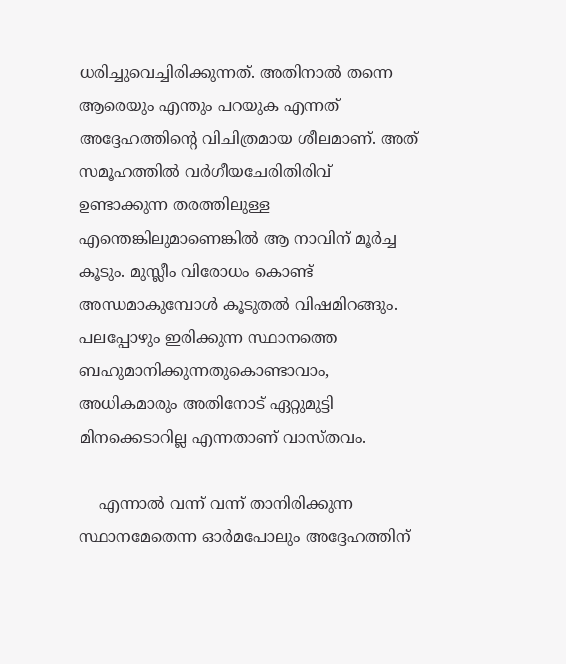ധരിച്ചുവെച്ചിരിക്കുന്നത്. അതിനാൽ തന്നെ ആരെയും എന്തും പറയുക എന്നത് അദ്ദേഹത്തിന്റെ വിചിത്രമായ ശീലമാണ്. അത് സമൂഹത്തിൽ വർഗീയചേരിതിരിവ് ഉണ്ടാക്കുന്ന തരത്തിലുള്ള എന്തെങ്കിലുമാണെങ്കിൽ ആ നാവിന് മൂർച്ച കൂടും. മുസ്ലീം വിരോധം കൊണ്ട് അന്ധമാകുമ്പോൾ കൂടുതൽ വിഷമിറങ്ങും. പലപ്പോഴും ഇരിക്കുന്ന സ്ഥാനത്തെ ബഹുമാനിക്കുന്നതുകൊണ്ടാവാം, അധികമാരും അതിനോട് ഏറ്റുമുട്ടി മിനക്കെടാറില്ല എന്നതാണ് വാസ്തവം.

    എന്നാൽ വന്ന് വന്ന് താനിരിക്കുന്ന സ്ഥാനമേതെന്ന ഓർമപോലും അദ്ദേഹത്തിന്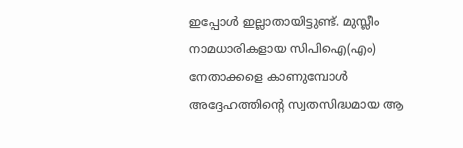ഇപ്പോൾ ഇല്ലാതായിട്ടുണ്ട്. മുസ്ലീം നാമധാരികളായ സിപിഐ(എം) നേതാക്കളെ കാണുമ്പോൾ അദ്ദേഹത്തിന്റെ സ്വതസിദ്ധമായ ആ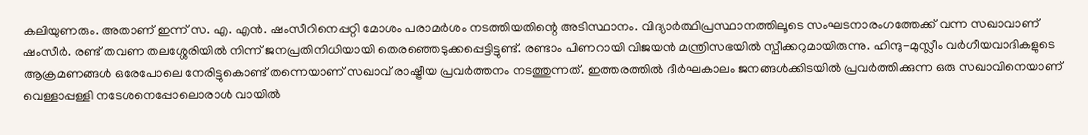കലിയുണരും. അതാണ് ഇന്ന് സ. എ. എൻ. ഷംസീറിനെപ്പറ്റി മോശം പരാമർശം നടത്തിയതിന്റെ അടിസ്ഥാനം. വിദ്യാർത്ഥിപ്രസ്ഥാനത്തിലൂടെ സംഘടനാരംഗത്തേക്ക് വന്ന സഖാവാണ് ഷംസീർ. രണ്ട് തവണ തലശ്ശേരിയിൽ നിന്ന് ജനപ്രതിനിധിയായി തെരഞ്ഞെടുക്കപ്പെട്ടിട്ടുണ്ട്. രണ്ടാം പിണറായി വിജയൻ മന്ത്രിസഭയിൽ സ്പീക്കറുമായിരുന്നു. ഹിന്ദു-മുസ്ലീം വർഗീയവാദികളുടെ ആക്രമണങ്ങൾ ഒരേപോലെ നേരിട്ടുകൊണ്ട് തന്നെയാണ് സഖാവ് രാഷ്ട്രീയ പ്രവർത്തനം നടത്തുന്നത്. ഇത്തരത്തിൽ ദീർഘകാലം ജനങ്ങൾക്കിടയിൽ പ്രവർത്തിക്കുന്ന ഒരു സഖാവിനെയാണ് വെള്ളാപ്പള്ളി നടേശനെപ്പോലൊരാൾ വായിൽ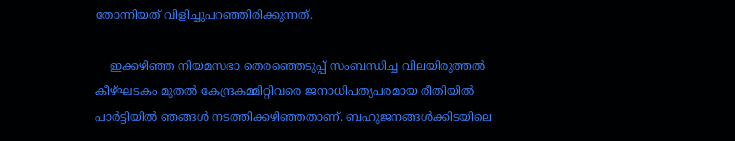തോന്നിയത് വിളിച്ചുപറഞ്ഞിരിക്കുന്നത്.

    ഇക്കഴിഞ്ഞ നിയമസഭാ തെരഞ്ഞെടുപ്പ് സംബന്ധിച്ച വിലയിരുത്തൽ കീഴ്ഘടകം മുതൽ കേന്ദ്രകമ്മിറ്റിവരെ ജനാധിപത്യപരമായ രീതിയിൽ പാർട്ടിയിൽ ഞങ്ങൾ നടത്തിക്കഴിഞ്ഞതാണ്. ബഹുജനങ്ങൾക്കിടയിലെ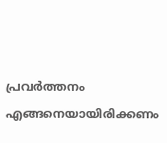പ്രവർത്തനം എങ്ങനെയായിരിക്കണം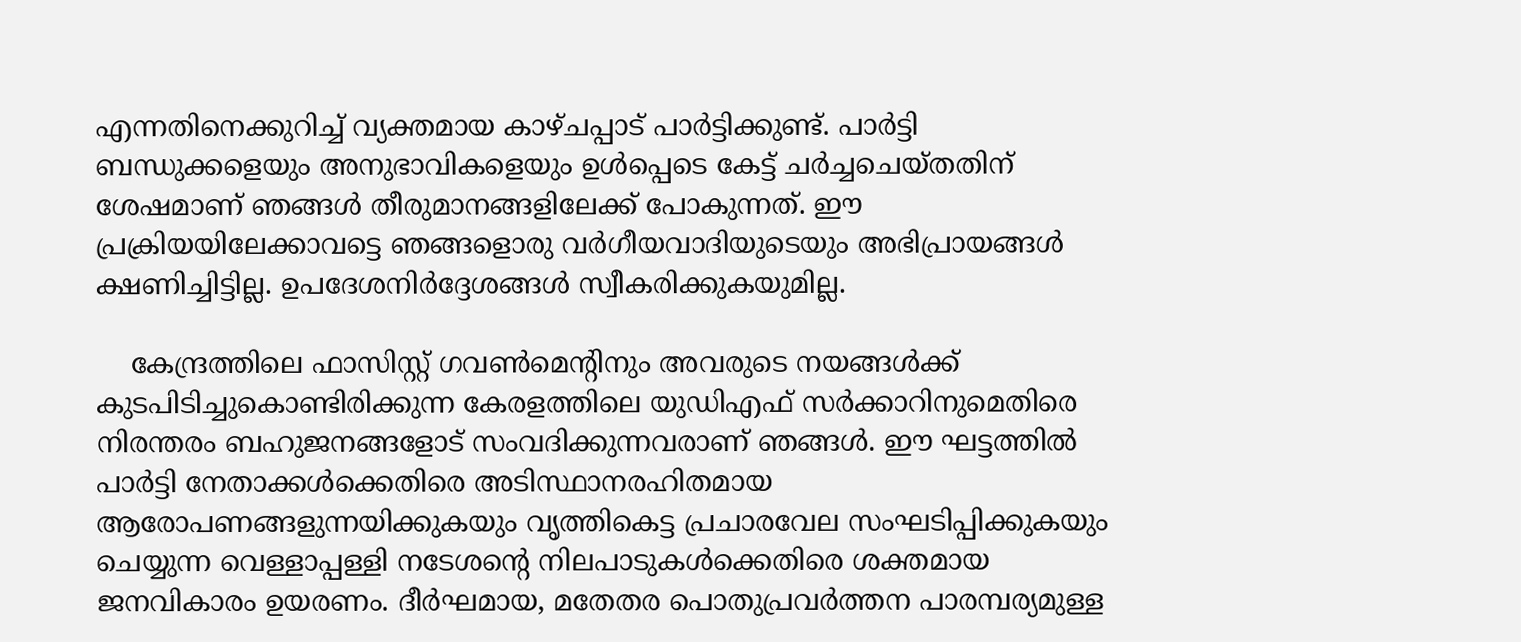എന്നതിനെക്കുറിച്ച് വ്യക്തമായ കാഴ്ചപ്പാട് പാർട്ടിക്കുണ്ട്. പാർട്ടി ബന്ധുക്കളെയും അനുഭാവികളെയും ഉൾപ്പെടെ കേട്ട് ചർച്ചചെയ്തതിന് ശേഷമാണ് ഞങ്ങൾ തീരുമാനങ്ങളിലേക്ക് പോകുന്നത്. ഈ പ്രക്രിയയിലേക്കാവട്ടെ ഞങ്ങളൊരു വർഗീയവാദിയുടെയും അഭിപ്രായങ്ങൾ ക്ഷണിച്ചിട്ടില്ല. ഉപദേശനിർദ്ദേശങ്ങൾ സ്വീകരിക്കുകയുമില്ല.

    കേന്ദ്രത്തിലെ ഫാസിസ്റ്റ് ഗവൺമെന്റിനും അവരുടെ നയങ്ങൾക്ക് കുടപിടിച്ചുകൊണ്ടിരിക്കുന്ന കേരളത്തിലെ യുഡിഎഫ് സർക്കാറിനുമെതിരെ നിരന്തരം ബഹുജനങ്ങളോട് സംവദിക്കുന്നവരാണ് ഞങ്ങൾ. ഈ ഘട്ടത്തിൽ പാർട്ടി നേതാക്കൾക്കെതിരെ അടിസ്ഥാനരഹിതമായ ആരോപണങ്ങളുന്നയിക്കുകയും വൃത്തികെട്ട പ്രചാരവേല സംഘടിപ്പിക്കുകയും ചെയ്യുന്ന വെള്ളാപ്പള്ളി നടേശന്റെ നിലപാടുകൾക്കെതിരെ ശക്തമായ ജനവികാരം ഉയരണം. ദീർഘമായ, മതേതര പൊതുപ്രവർത്തന പാരമ്പര്യമുള്ള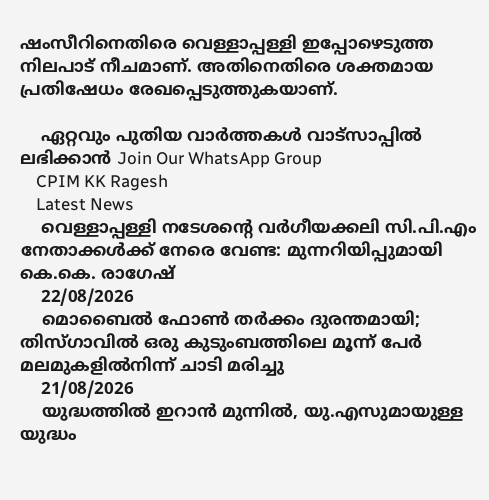ഷംസീറിനെതിരെ വെള്ളാപ്പള്ളി ഇപ്പോഴെടുത്ത നിലപാട് നീചമാണ്. അതിനെതിരെ ശക്തമായ പ്രതിഷേധം രേഖപ്പെടുത്തുകയാണ്.

    ഏറ്റവും പുതിയ വാർത്തകൾ വാട്സാപ്പിൽ ലഭിക്കാൻ Join Our WhatsApp Group
    CPIM KK Ragesh
    Latest News
    വെള്ളാപ്പള്ളി നടേശന്റെ വർഗീയക്കലി സി.പി.എം നേതാക്കൾക്ക് നേരെ വേണ്ട: മുന്നറിയിപ്പുമായി കെ.കെ. രാഗേഷ്
    22/08/2026
    മൊബൈൽ ഫോൺ തർക്കം ദുരന്തമായി; തിസ്ഗാവിൽ ഒരു കുടുംബത്തിലെ മൂന്ന് പേർ മലമുകളിൽനിന്ന് ചാടി മരിച്ചു
    21/08/2026
    യുദ്ധത്തിൽ ഇറാൻ മുന്നിൽ, യു.എസുമായുള്ള യുദ്ധം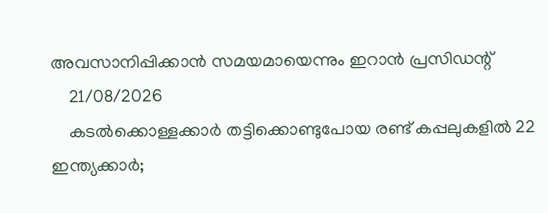അവസാനിപ്പിക്കാൻ സമയമായെന്നും ഇറാൻ പ്രസിഡന്റ്
    21/08/2026
    കടൽക്കൊള്ളക്കാർ തട്ടിക്കൊണ്ടുപോയ രണ്ട് കപ്പലുകളിൽ 22 ഇന്ത്യക്കാർ;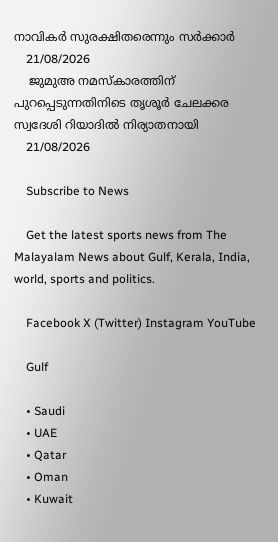നാവികർ സുരക്ഷിതരെന്നും സർക്കാർ
    21/08/2026
    ജുമുഅ നമസ്കാരത്തിന് പുറപ്പെടുന്നതിനിടെ തൃശൂർ ചേലക്കര സ്വദേശി റിയാദിൽ നിര്യാതനായി
    21/08/2026

    Subscribe to News

    Get the latest sports news from The Malayalam News about Gulf, Kerala, India, world, sports and politics.

    Facebook X (Twitter) Instagram YouTube

    Gulf

    • Saudi
    • UAE
    • Qatar
    • Oman
    • Kuwait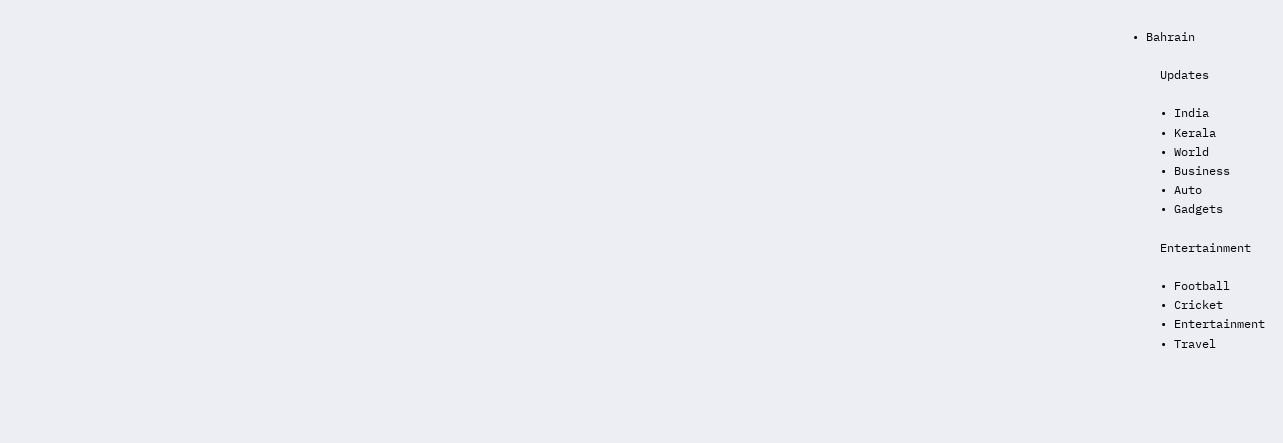• Bahrain

    Updates

    • India
    • Kerala
    • World
    • Business
    • Auto
    • Gadgets

    Entertainment

    • Football
    • Cricket
    • Entertainment
    • Travel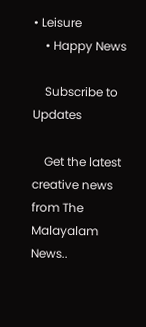• Leisure
    • Happy News

    Subscribe to Updates

    Get the latest creative news from The Malayalam News..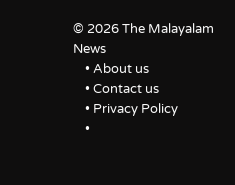© 2026 The Malayalam News
    • About us
    • Contact us
    • Privacy Policy
    •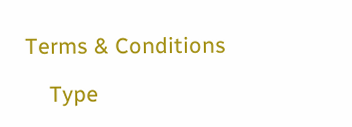Terms & Conditions

    Type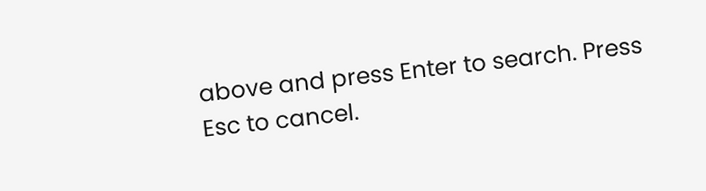above and press Enter to search. Press Esc to cancel.